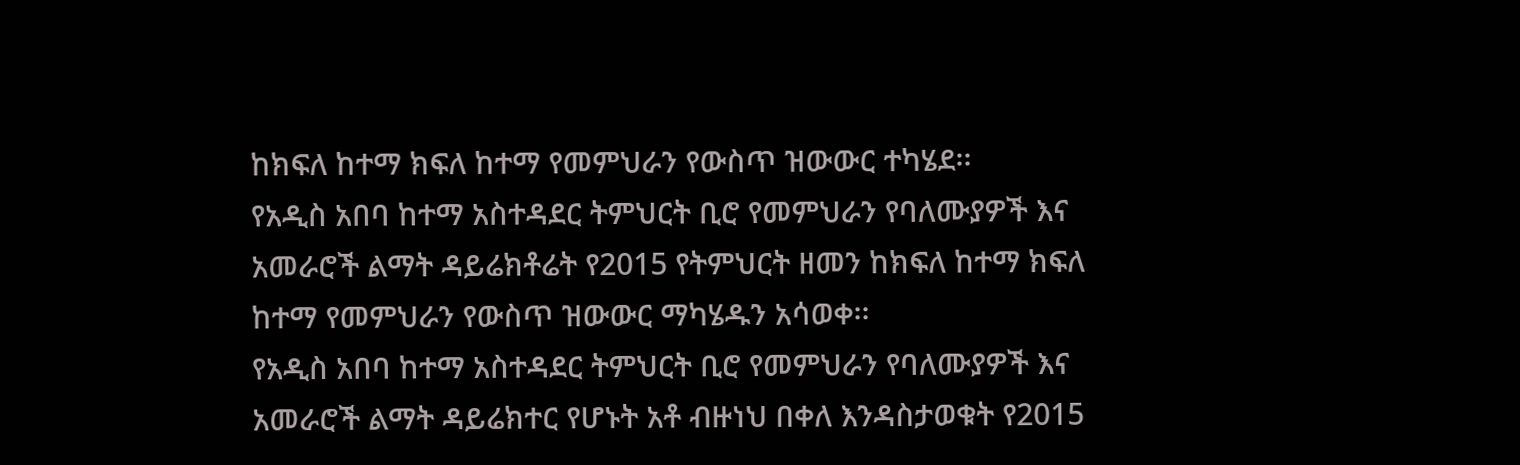ከክፍለ ከተማ ክፍለ ከተማ የመምህራን የውስጥ ዝውውር ተካሄደ፡፡
የአዲስ አበባ ከተማ አስተዳደር ትምህርት ቢሮ የመምህራን የባለሙያዎች እና አመራሮች ልማት ዳይሬክቶሬት የ2015 የትምህርት ዘመን ከክፍለ ከተማ ክፍለ ከተማ የመምህራን የውስጥ ዝውውር ማካሄዱን አሳወቀ፡፡
የአዲስ አበባ ከተማ አስተዳደር ትምህርት ቢሮ የመምህራን የባለሙያዎች እና አመራሮች ልማት ዳይሬክተር የሆኑት አቶ ብዙነህ በቀለ እንዳስታወቁት የ2015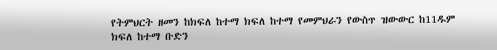የትምህርት ዘመን ከክፍለ ከተማ ክፍለ ከተማ የመምህራን የውስጥ ዝውውር ከ11ዱም ክፍለ ከተማ ቡድን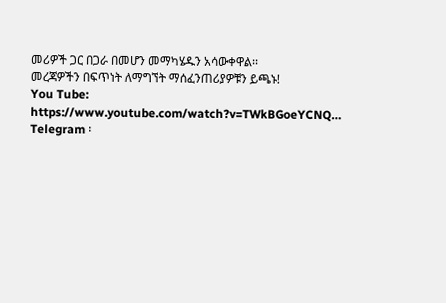መሪዎች ጋር በጋራ በመሆን መማካሄዱን አሳውቀዋል፡፡
መረጃዎችን በፍጥነት ለማግኘት ማሰፈንጠሪያዎቹን ይጫኑ!
You Tube: https://www.youtube.com/watch?v=TWkBGoeYCNQ…
Telegram ፡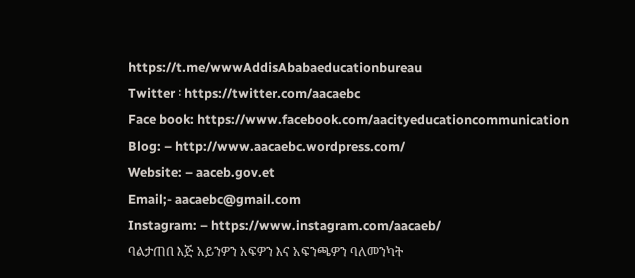https://t.me/wwwAddisAbabaeducationbureau
Twitter ፡ https://twitter.com/aacaebc
Face book: https://www.facebook.com/aacityeducationcommunication
Blog: – http://www.aacaebc.wordpress.com/
Website: – aaceb.gov.et
Email;- aacaebc@gmail.com
Instagram: – https://www.instagram.com/aacaeb/
ባልታጠበ እጅ አይንዎን አፍዎን እና አፍንጫዎን ባለመንካት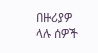በዙሪያዎ ላሉ ሰዎች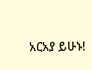አርአያ ይሁኑ!